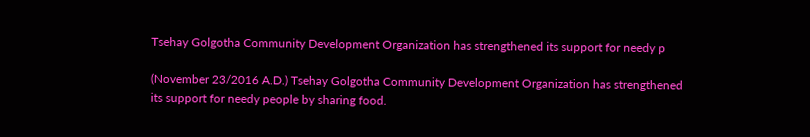Tsehay Golgotha Community Development Organization has strengthened its support for needy p

(November 23/2016 A.D.) Tsehay Golgotha Community Development Organization has strengthened its support for needy people by sharing food.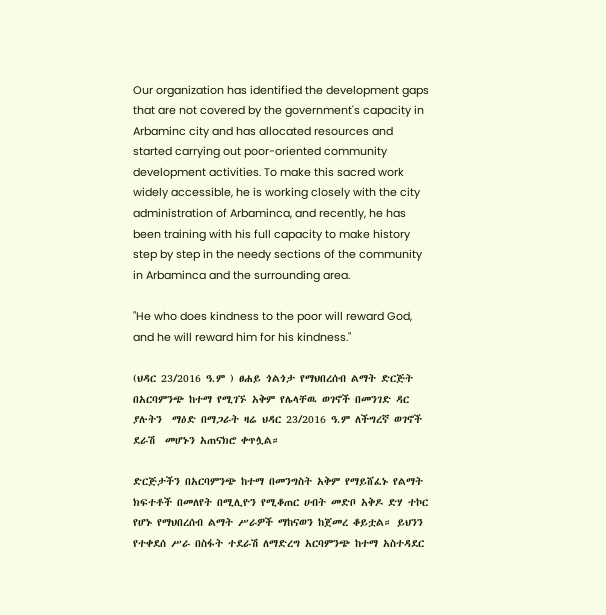Our organization has identified the development gaps that are not covered by the government's capacity in Arbaminc city and has allocated resources and started carrying out poor-oriented community development activities. To make this sacred work widely accessible, he is working closely with the city administration of Arbaminca, and recently, he has been training with his full capacity to make history step by step in the needy sections of the community in Arbaminca and the surrounding area.

"He who does kindness to the poor will reward God, and he will reward him for his kindness."

(ህዳር 23/2016 ዓ.ም ) ፀሐይ ጎልጎታ የማህበረሰብ ልማት ድርጅት በአርባምንጭ ከተማ የሚገኙ አቅም የሌላቸዉ ወገኖች በመንገድ ዳር ያሉትን  ማዕድ በማጋራት ዛሬ ህዳር 23/2016 ዓ.ም ለችግረኛ ወገኖች ደራሽ  መሆኑን አጠናክሮ ቀጥሏል።

ድርጅታችን በአርባምንጭ ከተማ በመንግስት አቅም የማይሸፈኑ የልማት ክፍተቶች በመለየት በሚሊዮን የሚቆጠር ሀብት መድቦ አቅዶ ድሃ ተኮር የሆኑ የማህበረሰብ ልማት ሥራዎች ማከናወን ከጀመረ ቆይቷል። ይህንን የተቀደሰ ሥራ በስፋት ተደራሽ ለማድረግ አርባምንጭ ከተማ አስተዳደር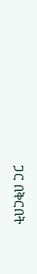ጋር በቅርበት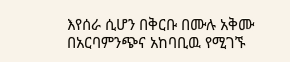እየሰራ ሲሆን በቅርቡ በሙሉ አቅሙ በአርባምንጭና አከባቢዉ የሚገኙ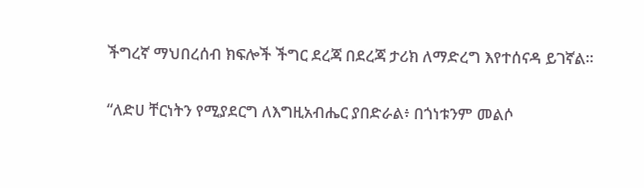ችግረኛ ማህበረሰብ ክፍሎች ችግር ደረጃ በደረጃ ታሪክ ለማድረግ እየተሰናዳ ይገኛል።

“ለድሀ ቸርነትን የሚያደርግ ለእግዚአብሔር ያበድራል፥ በጎነቱንም መልሶ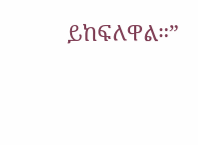ይከፍለዋል።”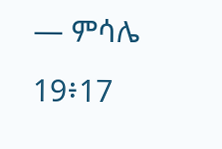— ምሳሌ 19፥17